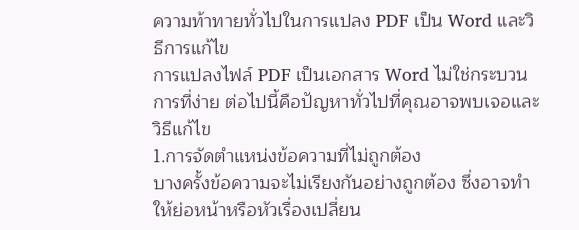ความท้าทายทั่วไปในการแปลง PDF เป็น Word และวิธีการแก้ไข
การแปลงไฟล์ PDF เป็นเอกสาร Word ไม่ใช่กระบวนการที่ง่าย ต่อไปนี้คือปัญหาทั่วไปที่คุณอาจพบเจอและวิธีแก้ไข
1.การจัดตำแหน่งข้อความที่ไม่ถูกต้อง
บางครั้งข้อความจะไม่เรียงกันอย่างถูกต้อง ซึ่งอาจทำให้ย่อหน้าหรือหัวเรื่องเปลี่ยน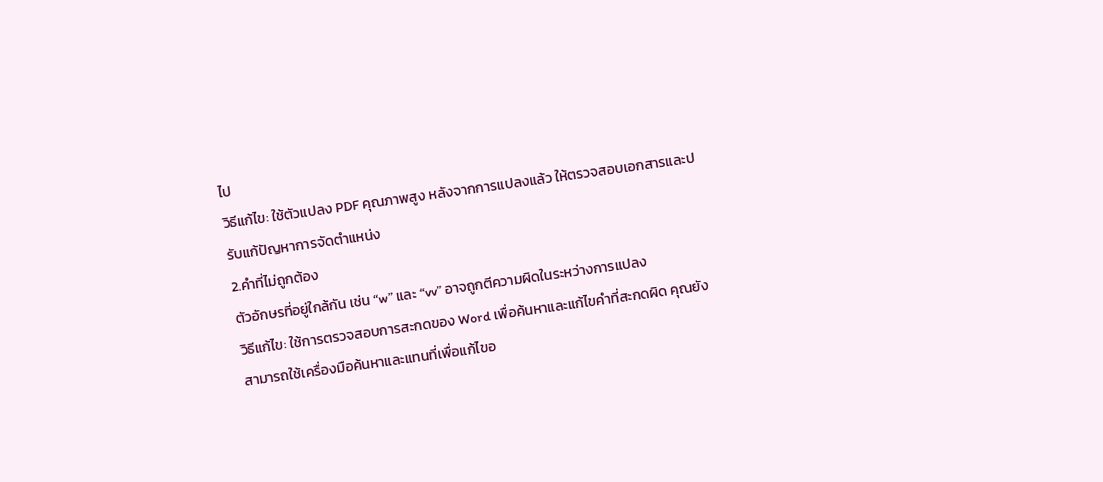ไป
วิธีแก้ไข: ใช้ตัวแปลง PDF คุณภาพสูง หลังจากการแปลงแล้ว ให้ตรวจสอบเอกสารและปรับแก้ปัญหาการจัดตำแหน่ง
2.คำที่ไม่ถูกต้อง
ตัวอักษรที่อยู่ใกล้กัน เช่น “w” และ “vv” อาจถูกตีความผิดในระหว่างการแปลง
วิธีแก้ไข: ใช้การตรวจสอบการสะกดของ Word เพื่อค้นหาและแก้ไขคำที่สะกดผิด คุณยังสามารถใช้เครื่องมือค้นหาและแทนที่เพื่อแก้ไขอ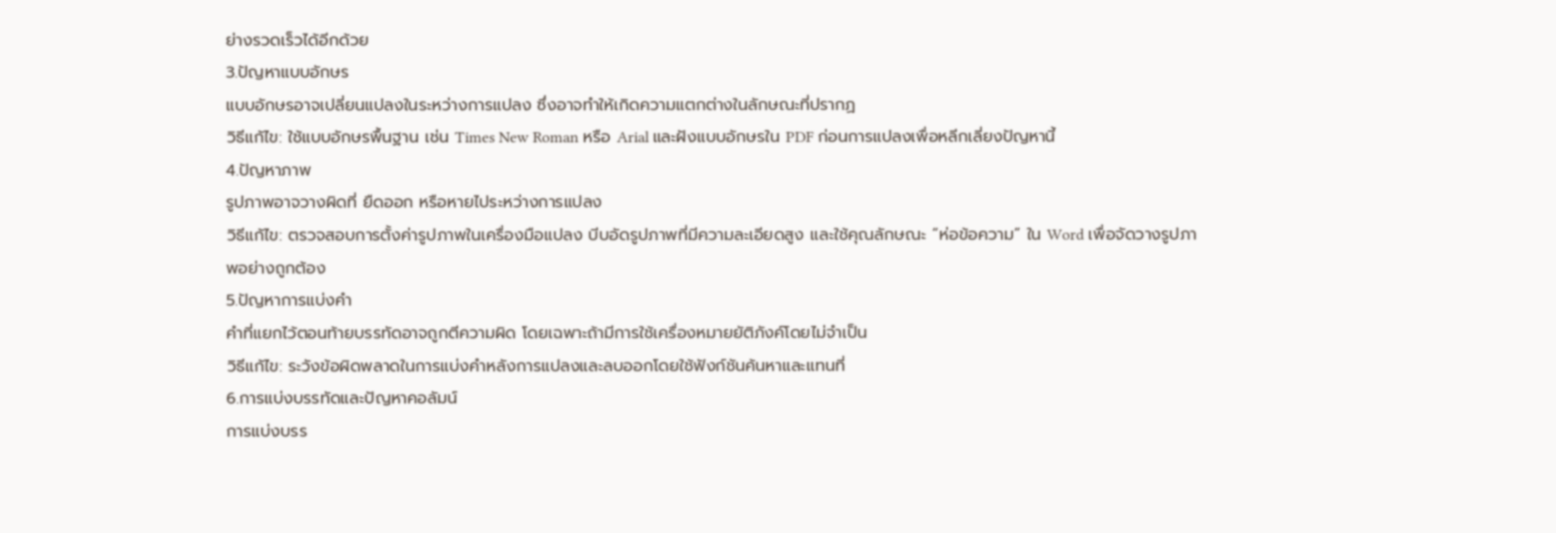ย่างรวดเร็วได้อีกด้วย
3.ปัญหาแบบอักษร
แบบอักษรอาจเปลี่ยนแปลงในระหว่างการแปลง ซึ่งอาจทำให้เกิดความแตกต่างในลักษณะที่ปรากฏ
วิธีแก้ไข: ใช้แบบอักษรพื้นฐาน เช่น Times New Roman หรือ Arial และฝังแบบอักษรใน PDF ก่อนการแปลงเพื่อหลีกเลี่ยงปัญหานี้
4.ปัญหาภาพ
รูปภาพอาจวางผิดที่ ยืดออก หรือหายไประหว่างการแปลง
วิธีแก้ไข: ตรวจสอบการตั้งค่ารูปภาพในเครื่องมือแปลง บีบอัดรูปภาพที่มีความละเอียดสูง และใช้คุณลักษณะ “ห่อข้อความ” ใน Word เพื่อจัดวางรูปภาพอย่างถูกต้อง
5.ปัญหาการแบ่งคำ
คำที่แยกไว้ตอนท้ายบรรทัดอาจถูกตีความผิด โดยเฉพาะถ้ามีการใช้เครื่องหมายยัติภังค์โดยไม่จำเป็น
วิธีแก้ไข: ระวังข้อผิดพลาดในการแบ่งคำหลังการแปลงและลบออกโดยใช้ฟังก์ชันค้นหาและแทนที่
6.การแบ่งบรรทัดและปัญหาคอลัมน์
การแบ่งบรร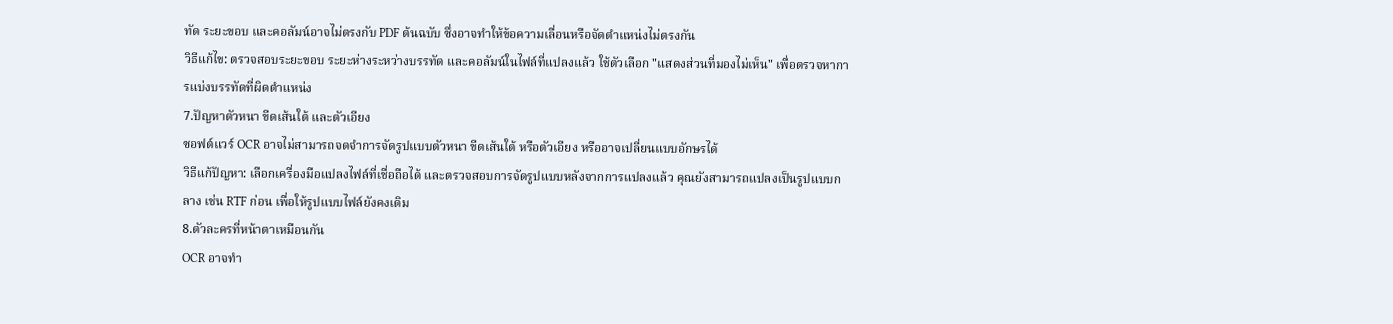ทัด ระยะขอบ และคอลัมน์อาจไม่ตรงกับ PDF ต้นฉบับ ซึ่งอาจทำให้ข้อความเลื่อนหรือจัดตำแหน่งไม่ตรงกัน
วิธีแก้ไข: ตรวจสอบระยะขอบ ระยะห่างระหว่างบรรทัด และคอลัมน์ในไฟล์ที่แปลงแล้ว ใช้ตัวเลือก "แสดงส่วนที่มองไม่เห็น" เพื่อตรวจหาการแบ่งบรรทัดที่ผิดตำแหน่ง
7.ปัญหาตัวหนา ขีดเส้นใต้ และตัวเอียง
ซอฟต์แวร์ OCR อาจไม่สามารถจดจำการจัดรูปแบบตัวหนา ขีดเส้นใต้ หรือตัวเอียง หรืออาจเปลี่ยนแบบอักษรได้
วิธีแก้ปัญหา: เลือกเครื่องมือแปลงไฟล์ที่เชื่อถือได้ และตรวจสอบการจัดรูปแบบหลังจากการแปลงแล้ว คุณยังสามารถแปลงเป็นรูปแบบกลาง เช่น RTF ก่อน เพื่อให้รูปแบบไฟล์ยังคงเดิม
8.ตัวละครที่หน้าตาเหมือนกัน
OCR อาจทำ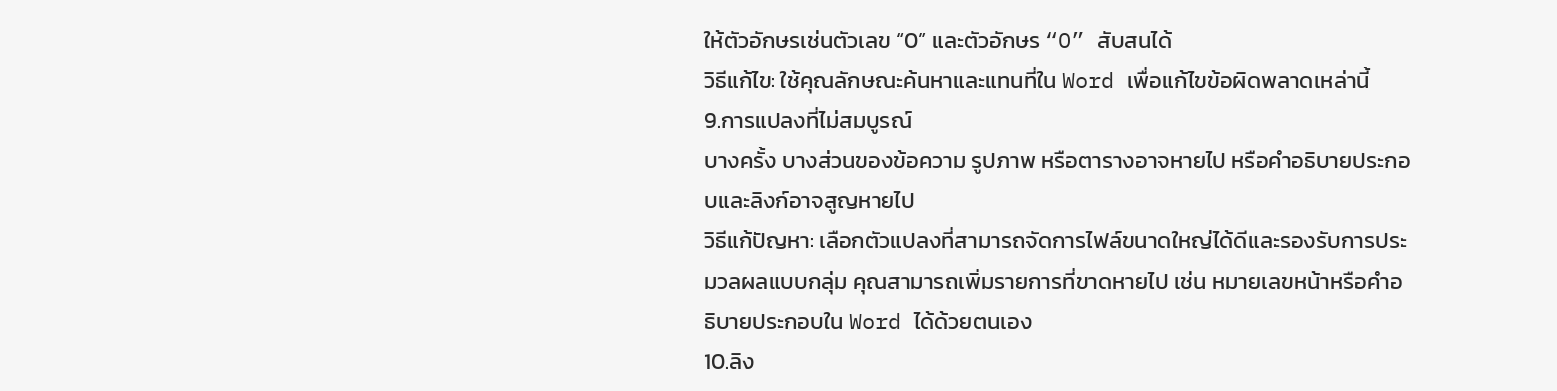ให้ตัวอักษรเช่นตัวเลข “0” และตัวอักษร “O” สับสนได้
วิธีแก้ไข: ใช้คุณลักษณะค้นหาและแทนที่ใน Word เพื่อแก้ไขข้อผิดพลาดเหล่านี้
9.การแปลงที่ไม่สมบูรณ์
บางครั้ง บางส่วนของข้อความ รูปภาพ หรือตารางอาจหายไป หรือคำอธิบายประกอบและลิงก์อาจสูญหายไป
วิธีแก้ปัญหา: เลือกตัวแปลงที่สามารถจัดการไฟล์ขนาดใหญ่ได้ดีและรองรับการประมวลผลแบบกลุ่ม คุณสามารถเพิ่มรายการที่ขาดหายไป เช่น หมายเลขหน้าหรือคำอธิบายประกอบใน Word ได้ด้วยตนเอง
10.ลิง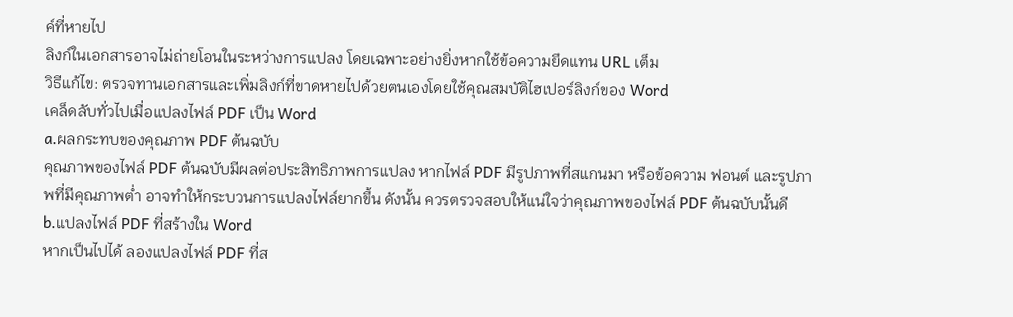ค์ที่หายไป
ลิงก์ในเอกสารอาจไม่ถ่ายโอนในระหว่างการแปลง โดยเฉพาะอย่างยิ่งหากใช้ข้อความยึดแทน URL เต็ม
วิธีแก้ไข: ตรวจทานเอกสารและเพิ่มลิงก์ที่ขาดหายไปด้วยตนเองโดยใช้คุณสมบัติไฮเปอร์ลิงก์ของ Word
เคล็ดลับทั่วไปเมื่อแปลงไฟล์ PDF เป็น Word
a.ผลกระทบของคุณภาพ PDF ต้นฉบับ
คุณภาพของไฟล์ PDF ต้นฉบับมีผลต่อประสิทธิภาพการแปลง หากไฟล์ PDF มีรูปภาพที่สแกนมา หรือข้อความ ฟอนต์ และรูปภาพที่มีคุณภาพต่ำ อาจทำให้กระบวนการแปลงไฟล์ยากขึ้น ดังนั้น ควรตรวจสอบให้แน่ใจว่าคุณภาพของไฟล์ PDF ต้นฉบับนั้นดี
b.แปลงไฟล์ PDF ที่สร้างใน Word
หากเป็นไปได้ ลองแปลงไฟล์ PDF ที่ส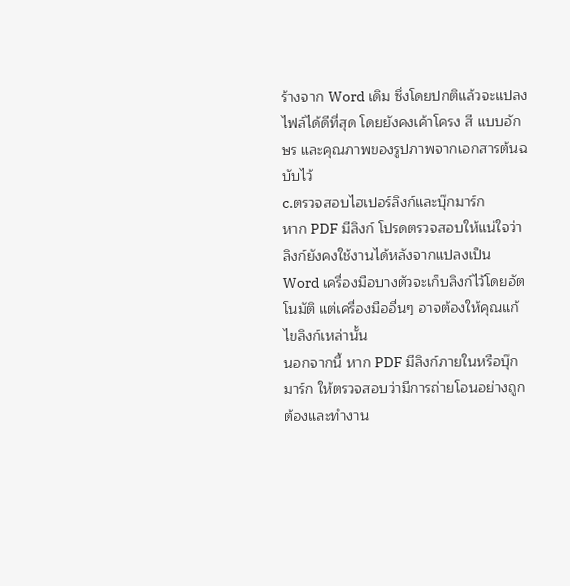ร้างจาก Word เดิม ซึ่งโดยปกติแล้วจะแปลงไฟล์ได้ดีที่สุด โดยยังคงเค้าโครง สี แบบอักษร และคุณภาพของรูปภาพจากเอกสารต้นฉบับไว้
c.ตรวจสอบไฮเปอร์ลิงก์และบุ๊กมาร์ก
หาก PDF มีลิงก์ โปรดตรวจสอบให้แน่ใจว่าลิงก์ยังคงใช้งานได้หลังจากแปลงเป็น Word เครื่องมือบางตัวจะเก็บลิงก์ไว้โดยอัตโนมัติ แต่เครื่องมืออื่นๆ อาจต้องให้คุณแก้ไขลิงก์เหล่านั้น
นอกจากนี้ หาก PDF มีลิงก์ภายในหรือบุ๊กมาร์ก ให้ตรวจสอบว่ามีการถ่ายโอนอย่างถูกต้องและทำงาน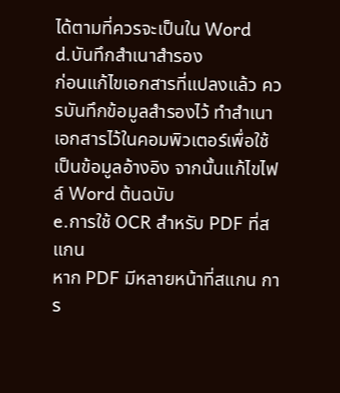ได้ตามที่ควรจะเป็นใน Word
d.บันทึกสำเนาสำรอง
ก่อนแก้ไขเอกสารที่แปลงแล้ว ควรบันทึกข้อมูลสำรองไว้ ทำสำเนาเอกสารไว้ในคอมพิวเตอร์เพื่อใช้เป็นข้อมูลอ้างอิง จากนั้นแก้ไขไฟล์ Word ต้นฉบับ
e.การใช้ OCR สำหรับ PDF ที่สแกน
หาก PDF มีหลายหน้าที่สแกน การ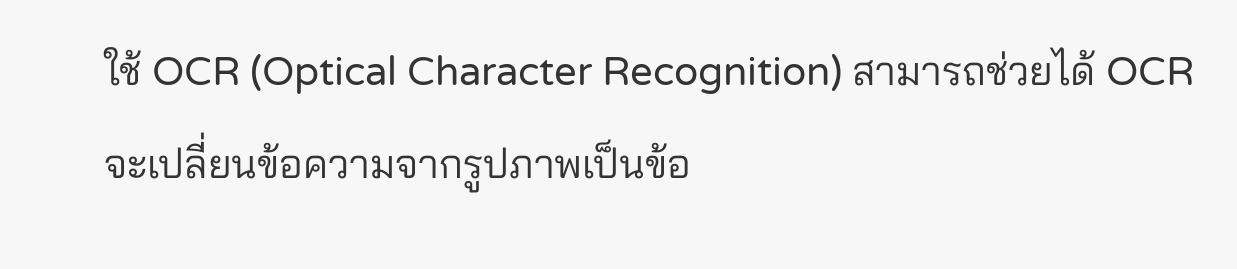ใช้ OCR (Optical Character Recognition) สามารถช่วยได้ OCR จะเปลี่ยนข้อความจากรูปภาพเป็นข้อ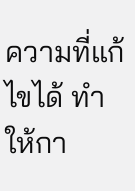ความที่แก้ไขได้ ทำให้กา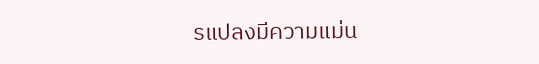รแปลงมีความแม่น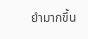ยำมากขึ้น